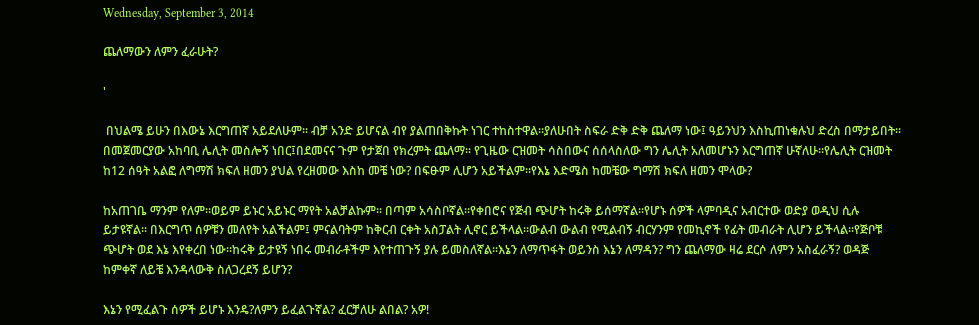Wednesday, September 3, 2014

ጨለማውን ለምን ፈራሁት?

'

 በህልሜ ይሁን በእውኔ እርግጠኛ አይደለሁም፡፡ ብቻ አንድ ይሆናል ብየ ያልጠበቅኩት ነገር ተከስተዋል፡፡ያለሁበት ስፍራ ድቅ ድቅ ጨለማ ነው፤ ዓይንህን እስኪጠነቁሉህ ድረስ በማታይበት፡፡በመጀመርያው አከባቢ ሌሊት መስሎኝ ነበር፤በደመናና ጉም የታጀበ የክረምት ጨለማ፡፡ የጊዜው ርዝመት ሳስበውና ሰሰላስለው ግን ሌሊት አለመሆኑን እርግጠኛ ሁኛለሁ፡፡የሌሊት ርዝመት ከ12 ሰዓት አልፎ ለግማሽ ክፍለ ዘመን ያህል የረዘመው እስከ መቼ ነው? በፍፁም ሊሆን አይችልም፡፡የእኔ እድሜስ ከመቼው ግማሽ ክፍለ ዘመን ሞላው?

ከአጠገቤ ማንም የለም፡፡ወይም ይኑር አይኑር ማየት አልቻልኩም፡፡ በጣም አሳስቦኛል፡፡የቀበሮና የጅብ ጭሆት ከሩቅ ይሰማኛል፡፡የሆኑ ሰዎች ላምባዲና አብርተው ወድያ ወዲህ ሲሉ ይታዩኛል፡፡ በእርግጥ ሰዎቹን መለየት አልችልም፤ ምናልባትም ከቅርብ ርቀት አስፓልት ሊኖር ይችላል፡፡ውልብ ውልብ የሚልብኝ ብርሃንም የመኪኖች የፊት መብራት ሊሆን ይችላል፡፡የጅቦቹ ጭሆት ወደ እኔ እየቀረበ ነው፡፡ከሩቅ ይታዩኝ ነበሩ መብራቶችም እየተጠጉኝ ያሉ ይመስለኛል፡፡እኔን ለማጥፋት ወይንስ እኔን ለማዳን? ግን ጨለማው ዛሬ ደርሶ ለምን አስፈራኝ? ወዳጅ ከምቀኛ ለይቼ እንዳላውቅ ስለጋረደኝ ይሆን?

እኔን የሚፈልጉ ሰዎች ይሆኑ እንዴ?ለምን ይፈልጉኛል? ፈርቻለሁ ልበል? አዎ!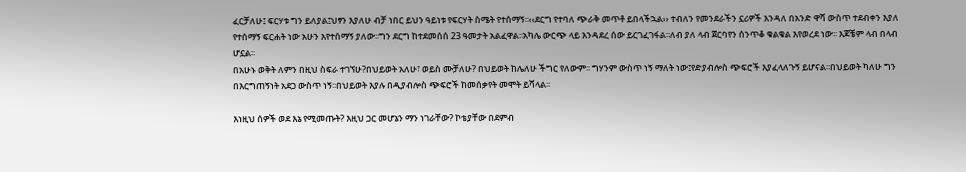ፈርቻለሁ፤ ፍርሃቱ ግን ይለያል፤ህፃን እያለሁ ብቻ ነበር ይህን ዓይነቱ የፍርሃት ስሜት የተሰማኝ፡፡‹‹ደርግ የተባለ ጭራቅ መጥቶ ይበላችኋል›› ተብለን የመንደራችን ኗሪዎች እንዳለ በአንድ ዋሻ ውስጥ ተደብቀን እያለ የተሰማኝ ፍርሐት ነው አሁን እየተሰማኝ ያለው፡፡ግን ደርግ ከተደመሰሰ 23 ዓመታት አልፈዋል፡፡አካሌ ውርጭ ላይ እንዳደረ ሰው ይርገፈገፋል፡፡ለብ ያለ ላብ ጀርባየን ሰንጥቆ ቁልቁል እየወረደ ነው፡፡ እጆቼም ላብ በላብ ሆኗል፡፡
በአሁኑ ወቅት ለምን በዚህ ስፍራ ተገኘሁ?በህይወት አለሁ፣ ወይስ ሙቻለሁ? በህይወት ከሌለሁ ችግር የለውም፡፡ ግሃንም ውስጥ ነኝ ማለት ነው፤የድያብሎስ ጭፍሮች እያፈላለጉኝ ይሆናል፡፡በህይወት ካለሁ ግን በእርግጠኝነት አደጋ ውስጥ ነኝ፡፡በህይወት እያሉ በዲያብሎስ ጭፍሮች ከመሰቃየት መሞት ይሻላል፡፡

እነዚህ ሰዎች ወደ እኔ የሚመጡት? እዚህ ጋር መሆኔን ማን ነገራቸው? ኮቴያቸው በደምብ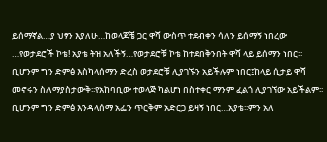ይሰማኛል…ያ ህፃን እያለሁ…ከወላጆቼ ጋር ዋሻ ውስጥ ተደብቀን ሳለን ይሰማኝ ነበረው …የወታደሮች ኮቴ! አያቴ ትዝ አለችኝ…የወታደሮቹ ኮቴ ከተደበቅንበት ዋሻ ላይ ይሰማን ነበር፡፡ ቢሆንም ግን ድምፅ እስካላሰማን ድረስ ወታደሮቹ ሊያገኙን አይችሉም ነበር፤ከላይ ሲታይ ዋሻ መኖሩን ስለማያስታውቅ፡፡የአከባቢው ተወላጅ ካልሆነ በስተቀር ማንም ፈልጎ ሊያገኘው አይችልም፡፡ቢሆንም ግን ድምፅ እንዳላሰማ አፌን ጥርቅም አድርጋ ይዛኝ ነበር…አያቴ፡፡ምን አለ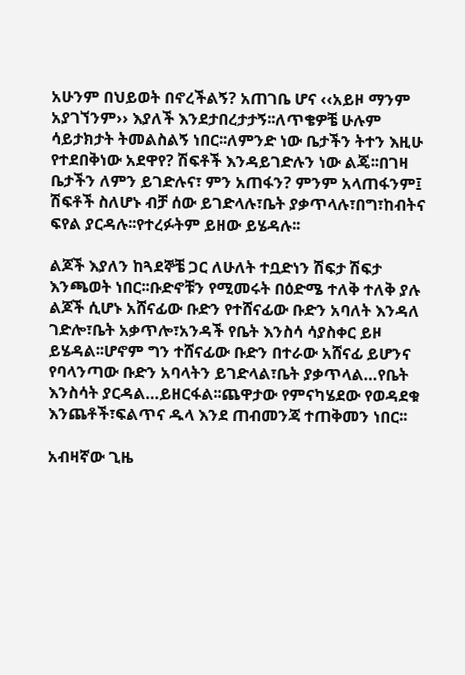አሁንም በህይወት በኖረችልኝ? አጠገቤ ሆና ‹‹አይዞ ማንም አያገኘንም›› እያለች እንደታበረታታኝ፡፡ለጥቄዎቼ ሁሉም ሳይታክታት ትመልስልኝ ነበር፡፡ለምንድ ነው ቤታችን ትተን እዚሁ የተደበቅነው አደዋየ? ሽፍቶች እንዳይገድሉን ነው ልጄ፡፡በገዛ ቤታችን ለምን ይገድሉና፣ ምን አጠፋን? ምንም አላጠፋንም፤ ሽፍቶች ስለሆኑ ብቻ ሰው ይገድላሉ፣ቤት ያቃጥላሉ፣በግ፣ከብትና ፍየል ያርዳሉ፡፡የተረፉትም ይዘው ይሄዳሉ፡፡

ልጆች እያለን ከጓደኞቼ ጋር ለሁለት ተቧድነን ሽፍታ ሽፍታ እንጫወት ነበር፡፡ቡድኖቹን የሚመሩት በዕድሜ ተለቅ ተለቅ ያሉ ልጆች ሲሆኑ አሸናፊው ቡድን የተሸናፊው ቡድን አባለት እንዳለ ገድሎ፣ቤት አቃጥሎ፣አንዳች የቤት እንስሳ ሳያስቀር ይዞ ይሄዳል፡፡ሆኖም ግን ተሸናፊው ቡድን በተራው አሸናፊ ይሆንና የባላንጣው ቡድን አባላትን ይገድላል፣ቤት ያቃጥላል…የቤት እንስሳት ያርዳል…ይዘርፋል፡፡ጨዋታው የምናካሄደው የወዳደቁ እንጨቶች፣ፍልጥና ዱላ እንደ ጠብመንጃ ተጠቅመን ነበር፡፡

አብዛኛው ጊዜ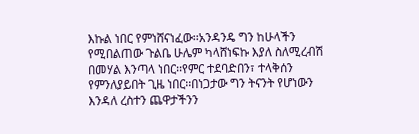እኩል ነበር የምነሸናነፈው፡፡አንዳንዴ ግን ከሁላችን የሚበልጠው ጉልቤ ሁሌም ካላሸነፍኩ እያለ ስለሚረብሽ በመሃል እንጣላ ነበር፡፡የምር ተደባድበን፣ ተላቅሰን የምንለያይበት ጊዜ ነበር፡፡በነጋታው ግን ትናንት የሆነውን እንዳለ ረስተን ጨዋታችንን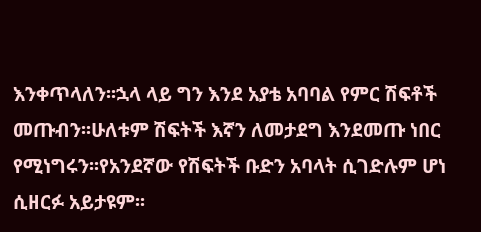እንቀጥላለን፡፡ኋላ ላይ ግን እንደ አያቴ አባባል የምር ሽፍቶች መጡብን፡፡ሁለቱም ሽፍትች እኛን ለመታደግ እንደመጡ ነበር የሚነግሩን፡፡የአንደኛው የሽፍትች ቡድን አባላት ሲገድሉም ሆነ ሲዘርፉ አይታዩም፡፡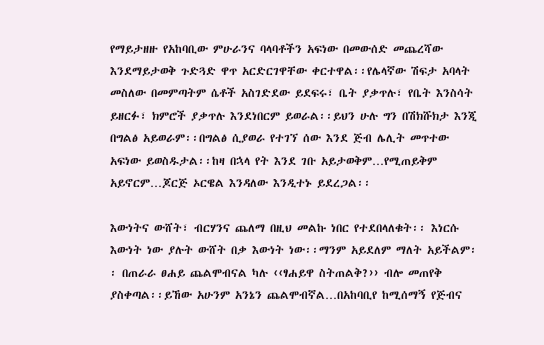የማይታዘዙ የአከባቢው ምሁራንና ባላባቶችን አፍነው በመውሰድ መጨረሻው እንደማይታወቅ ጉድጓድ ዋጥ አርድርገዋቸው ቀርተዋል፡፡የሌላኛው ሽፍታ አባላት መስለው በመምጣትም ሴቶች አስገድደው ይደፍሩ፣ ቤት ያቃጥሉ፣ የቤት እንስሳት ይዘርፉ፣ ክምሮች ያቃጥሉ እንደነበርም ይወራል፡፡ይህን ሁሉ ግን በሽክሹክታ እንጂ በግልፅ አይወራም፡፡በግልፅ ሲያወራ የተገኘ ሰው እንደ ጅብ ሌሊት መጥተው አፍነው ይወስዱታል፡፡ከዛ በኋላ የት እንደ ገቡ አይታወቅም…የሚጠይቅም አይኖርም…ጆርጅ ኦርዌል እንዳለው እንዲተኑ ይደረጋል፡፡

እውነትና ውሸት፣ ብርሃንና ጨለማ በዚህ መልኩ ነበር የተደበላለቁት፡፡ እነርሱ እውነት ነው ያሉት ውሸት በቃ እውነት ነው፡፡ማንም አይደለም ማለት አይችልም፡፡ በጠራራ ፀሐይ ጨልሞብናል ካሉ ‹‹ፃሐይዋ ስትጠልቅ?›› ብሎ መጠየቅ ያስቀጣል፡፡ይኸው አሁንም አንኔን ጨልሞብኛል…በአከባቢየ ከሚሰማኝ የጅብና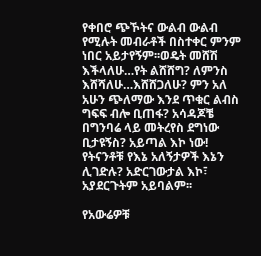የቀበሮ ጭኾትና ውልብ ውልብ የሚሉት መብራቶች በስተቀር ምንም ነበር አይታየኝም፡፡ወዴት መሸሽ እችላለሁ…የት ልሸሸግ? ለምንስ እሸሻለሁ…እሸሸጋለሁ? ምን አለ አሁን ጭለማው እንደ ጥቁር ልብስ ግፍፍ ብሎ ቢጠፋ? አሳዳጆቼ በግንባሬ ላይ መትረየስ ደግነው ቢታዩኝስ? አይጣል እኮ ነው! የትናንቶቹ የእኔ አለኝታዎች እኔን ሊገድሉ? አድርገውታል እኮ፣ አያደርጉትም አይባልም፡፡

የአውሬዎቹ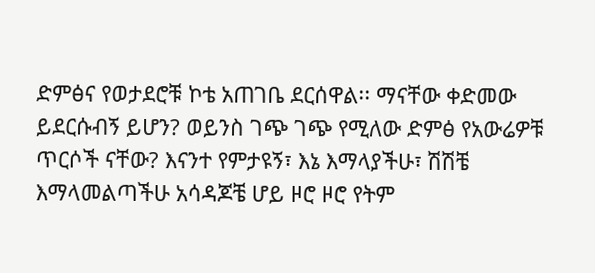ድምፅና የወታደሮቹ ኮቴ አጠገቤ ደርሰዋል፡፡ ማናቸው ቀድመው ይደርሱብኝ ይሆን? ወይንስ ገጭ ገጭ የሚለው ድምፅ የአውሬዎቹ ጥርሶች ናቸው? እናንተ የምታዩኝ፣ እኔ እማላያችሁ፣ ሽሽቼ እማላመልጣችሁ አሳዳጆቼ ሆይ ዞሮ ዞሮ የትም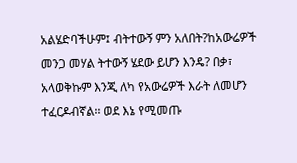አልሄድባችሁም፤ ብትተውኝ ምን አለበት?ከአውሬዎች መንጋ መሃል ትተውኝ ሄደው ይሆን እንዴ? በቃ፣ አላወቅኩም እንጂ ለካ የአውሬዎች እራት ለመሆን ተፈርዶብኛል፡፡ ወደ እኔ የሚመጡ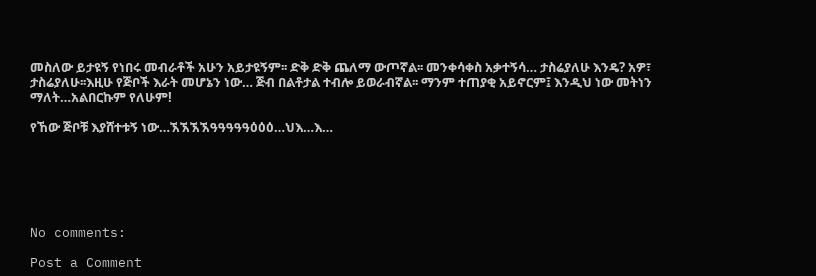መስለው ይታዩኝ የነበሩ መብራቶች አሁን አይታዩኝም፡፡ ድቅ ድቅ ጨለማ ውጦኛል፡፡ መንቀሳቀስ አቃተኝሳ… ታስሬያለሁ እንዴ? አዎ፣ ታስሬያለሁ፡፡እዚሁ የጅቦች እራት መሆኔን ነው… ጅብ በልቶታል ተብሎ ይወራብኛል፡፡ ማንም ተጠያቂ አይኖርም፤ እንዲህ ነው መትነን ማለት…አልበርኩም የለሁም!

የኸው ጅቦቹ እያሸተቱኝ ነው…ኧኧኧኧዓዓዓዓዓዕዕዕ…ህእ…እ…






No comments:

Post a Comment